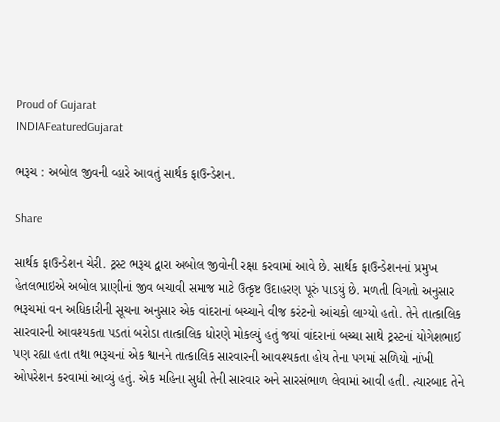Proud of Gujarat
INDIAFeaturedGujarat

ભરૂચ : અબોલ જીવની વ્હારે આવતું સાર્થક ફાઉન્ડેશન.

Share

સાર્થક ફાઉન્ડેશન ચેરી. ટ્રસ્ટ ભરૂચ દ્વારા અબોલ જીવોની રક્ષા કરવામાં આવે છે. સાર્થક ફાઉન્ડેશનનાં પ્રમુખ હેતલભાઇએ અબોલ પ્રાણીનાં જીવ બચાવી સમાજ માટે ઉત્કૃષ્ટ ઉદાહરણ પૂરું પાડયું છે. મળતી વિગતો અનુસાર ભરૂચમાં વન અધિકારીની સૂચના અનુસાર એક વાંદરાનાં બચ્ચાને વીજ કરંટનો આંચકો લાગ્યો હતો. તેને તાત્કાલિક સારવારની આવશ્યકતા પડતાં બરોડા તાત્કાલિક ધોરણે મોકલ્યું હતું જયાં વાંદરાનાં બચ્ચા સાથે ટ્રસ્ટનાં યોગેશભાઈ પણ રહ્યા હતા તથા ભરૂચનાં એક શ્વાનને તાત્કાલિક સારવારની આવશ્યકતા હોય તેના પગમાં સળિયો નાંખી ઓપરેશન કરવામાં આવ્યું હતું. એક મહિના સુધી તેની સારવાર અને સારસંભાળ લેવામાં આવી હતી. ત્યારબાદ તેને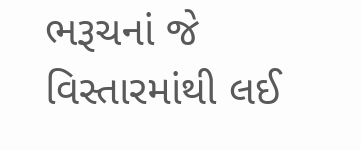ભરૂચનાં જે વિસ્તારમાંથી લઈ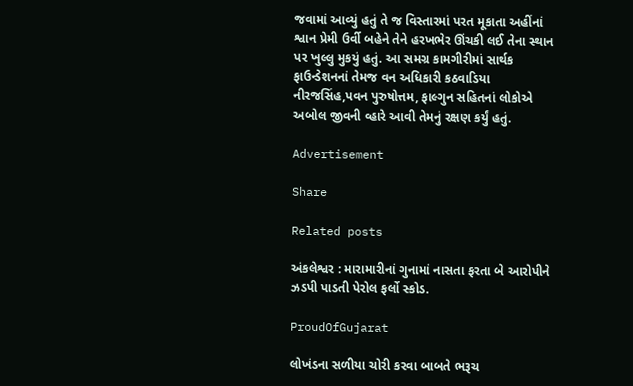જવામાં આવ્યું હતું તે જ વિસ્તારમાં પરત મૂકાતા અહીંનાં શ્વાન પ્રેમી ઉર્વી બહેને તેને હરખભેર ઊંચકી લઈ તેના સ્થાન પર ખુલ્લુ મુકયું હતું. આ સમગ્ર કામગીરીમાં સાર્થક ફાઉન્ડેશનનાં તેમજ વન અધિકારી કઠવાડિયા નીરજસિંહ,પવન પુરુષોત્તમ, ફાલ્ગુન સહિતનાં લોકોએ અબોલ જીવની વ્હારે આવી તેમનું રક્ષણ કર્યું હતું.

Advertisement

Share

Related posts

અંકલેશ્વર : મારામારીનાં ગુનામાં નાસતા ફરતા બે આરોપીને ઝડપી પાડતી પેરોલ ફર્લો સ્કોડ.

ProudOfGujarat

લોખંડના સળીયા ચોરી કરવા બાબતે ભરૂચ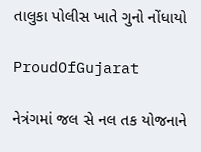તાલુકા પોલીસ ખાતે ગુનો નોંધાયો

ProudOfGujarat

નેત્રંગમાં જલ સે નલ તક યોજનાને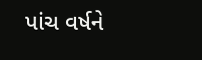પાંચ વર્ષને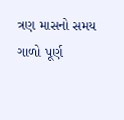ત્રણ માસનો સમય ગાળો પૂર્ણ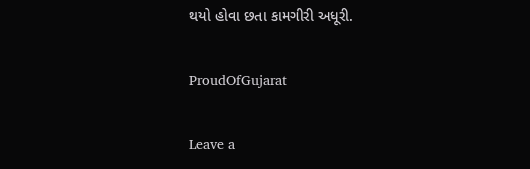થયો હોવા છતા કામગીરી અધૂરી.

ProudOfGujarat

Leave a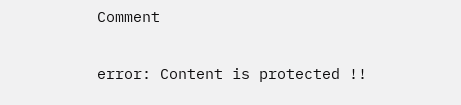Comment

error: Content is protected !!